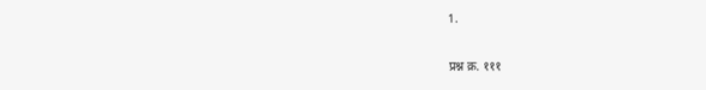1.

प्रश्न क्र. १११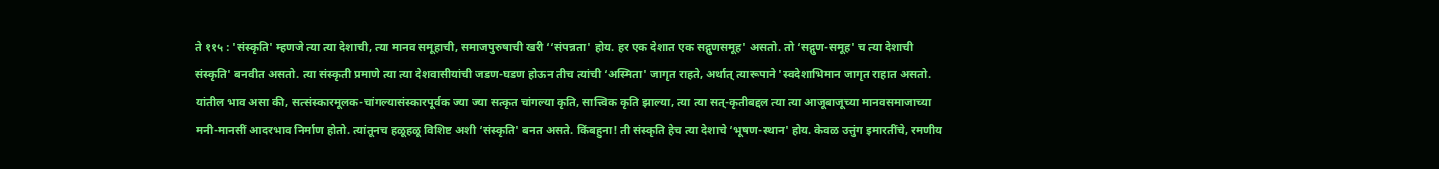ते ११५ : 'संस्कृति' म्हणजे त्या त्या देशाची, त्या मानव समूहाची, समाजपुरुषाची खरी ‘‘संपन्नता' होय. हर एक देशात एक सद्गुणसमूह' असतो. तो ‘सद्गुण-समूह' च त्या देशाची संस्कृति' बनवीत असतो. त्या संस्कृती प्रमाणे त्या त्या देशवासीयांची जडण-घडण होऊन तीच त्यांची ‘अस्मिता' जागृत राहते, अर्थात् त्यारूपाने 'स्वदेशाभिमान जागृत राहात असतो. यांतील भाव असा की, सत्संस्कारमूलक-चांगल्यासंस्कारपूर्वक ज्या ज्या सत्कृत चांगल्या कृति, सात्त्विक कृति झाल्या, त्या त्या सत्-कृतीबद्दल त्या त्या आजूबाजूच्या मानवसमाजाच्या मनी-मानसीं आदरभाव निर्माण होतो. त्यांतूनच हळूहळू विशिष्ट अशी ‘संस्कृति' बनत असते. किंबहुना! ती संस्कृति हेच त्या देशाचे ‘भूषण-स्थान' होय. केवळ उत्तुंग इमारतींचे, रमणीय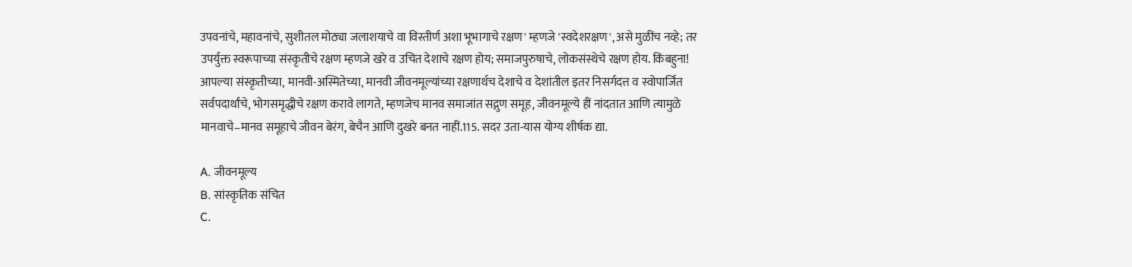उपवनांचे, महावनांचे, सुशीतल मोठ्या जलाशयाचे वा विस्तीर्ण अशा भूभागाचे रक्षण' म्हणजे 'स्वदेशरक्षण', असे मुळींच नव्हे; तर उपर्युक्त स्वरूपाच्या संस्कृतीचे रक्षण म्हणजे खरे व उचित देशाचे रक्षण होय; समाजपुरुषाचे, लोकसंस्थेचे रक्षण होय. किंबहुना! आपल्या संस्कृतीच्या, मानवी-अस्मितेच्या, मानवी जीवनमूल्यांच्या रक्षणार्थच देशाचे व देशांतील इतर निसर्गदत्त व स्वोपार्जित सर्वपदार्थांचे, भोगसमृद्धीचे रक्षण करावे लागते, म्हणजेच मानव समाजांत सद्गुण समूह, जीवनमूल्ये हीं नांदतात आणि त्यामुळे मानवाचे–मानव समूहाचे जीवन बेरंग, बेचैन आणि दुखरे बनत नाहीं.115. सदर उता-यास योग्य शीर्षक द्या.

A. जीवनमूल्य
B. सांस्कृतिक संचित
C.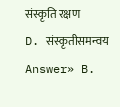संस्कृति रक्षण
D. संस्कृतीसमन्वय
Answer» B.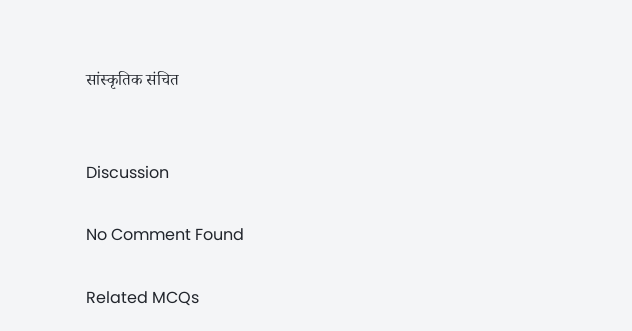सांस्कृतिक संचित


Discussion

No Comment Found

Related MCQs